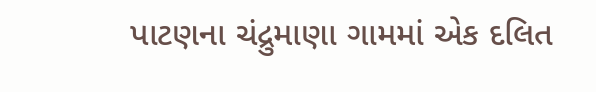પાટણના ચંદ્રુમાણા ગામમાં એક દલિત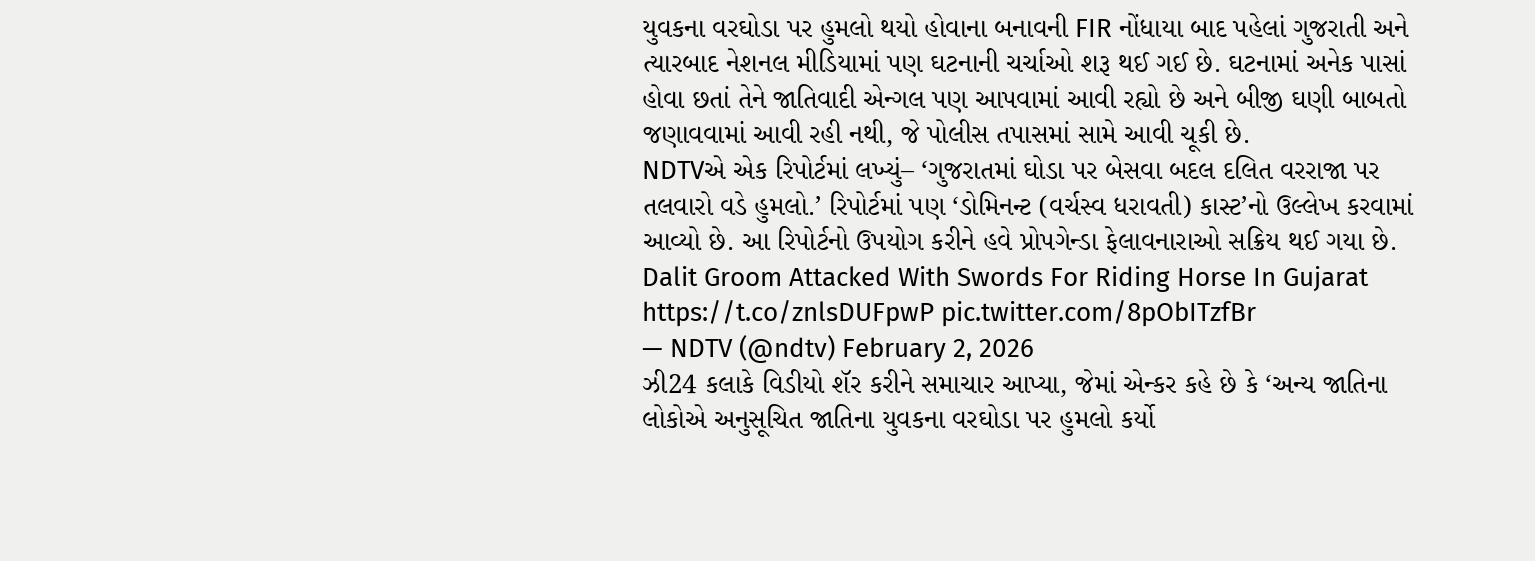યુવકના વરઘોડા પર હુમલો થયો હોવાના બનાવની FIR નોંધાયા બાદ પહેલાં ગુજરાતી અને ત્યારબાદ નેશનલ મીડિયામાં પણ ઘટનાની ચર્ચાઓ શરૂ થઈ ગઈ છે. ઘટનામાં અનેક પાસાં હોવા છતાં તેને જાતિવાદી એન્ગલ પણ આપવામાં આવી રહ્યો છે અને બીજી ઘણી બાબતો જણાવવામાં આવી રહી નથી, જે પોલીસ તપાસમાં સામે આવી ચૂકી છે.
NDTVએ એક રિપોર્ટમાં લખ્યું– ‘ગુજરાતમાં ઘોડા પર બેસવા બદલ દલિત વરરાજા પર તલવારો વડે હુમલો.’ રિપોર્ટમાં પણ ‘ડોમિનન્ટ (વર્ચસ્વ ધરાવતી) કાસ્ટ’નો ઉલ્લેખ કરવામાં આવ્યો છે. આ રિપોર્ટનો ઉપયોગ કરીને હવે પ્રોપગેન્ડા ફેલાવનારાઓ સક્રિય થઈ ગયા છે.
Dalit Groom Attacked With Swords For Riding Horse In Gujarat https://t.co/znlsDUFpwP pic.twitter.com/8pObITzfBr
— NDTV (@ndtv) February 2, 2026
ઝી24 કલાકે વિડીયો શૅર કરીને સમાચાર આપ્યા, જેમાં એન્કર કહે છે કે ‘અન્ય જાતિના લોકોએ અનુસૂચિત જાતિના યુવકના વરઘોડા પર હુમલો કર્યો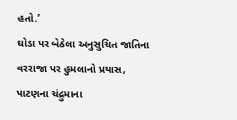હતો.’
ઘોડા પર બેઠેલા અનુસુચિત જાતિના વરરાજા પર હુમલાનો પ્રયાસ, પાટણના ચંદ્રુમાના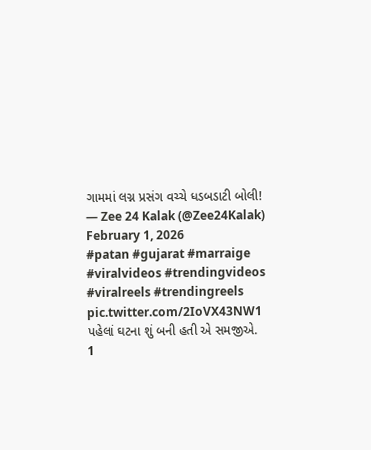ગામમાં લગ્ન પ્રસંગ વચ્ચે ધડબડાટી બોલી!
— Zee 24 Kalak (@Zee24Kalak) February 1, 2026
#patan #gujarat #marraige #viralvideos #trendingvideos #viralreels #trendingreels pic.twitter.com/2IoVX43NW1
પહેલાં ઘટના શું બની હતી એ સમજીએ.
1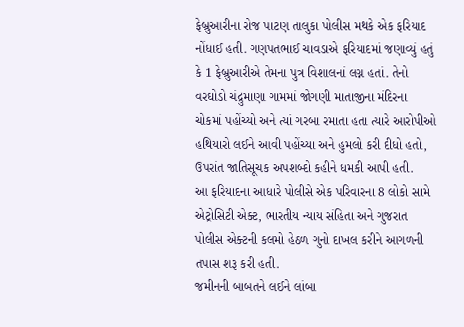ફેબ્રુઆરીના રોજ પાટણ તાલુકા પોલીસ મથકે એક ફરિયાદ નોંધાઈ હતી. ગણપતભાઈ ચાવડાએ ફરિયાદમાં જણાવ્યું હતું કે 1 ફેબ્રુઆરીએ તેમના પુત્ર વિશાલનાં લગ્ન હતાં. તેનો વરઘોડો ચંદ્રુમાણા ગામમાં જોગણી માતાજીના મંદિરના ચોકમાં પહોંચ્યો અને ત્યાં ગરબા રમાતા હતા ત્યારે આરોપીઓ હથિયારો લઈને આવી પહોંચ્યા અને હુમલો કરી દીધો હતો, ઉપરાંત જાતિસૂચક અપશબ્દો કહીને ધમકી આપી હતી.
આ ફરિયાદના આધારે પોલીસે એક પરિવારના 8 લોકો સામે એટ્રોસિટી એક્ટ, ભારતીય ન્યાય સંહિતા અને ગુજરાત પોલીસ એક્ટની કલમો હેઠળ ગુનો દાખલ કરીને આગળની તપાસ શરૂ કરી હતી.
જમીનની બાબતને લઈને લાંબા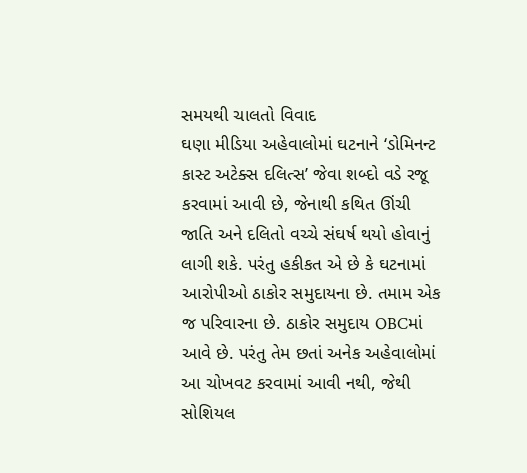સમયથી ચાલતો વિવાદ
ઘણા મીડિયા અહેવાલોમાં ઘટનાને ‘ડોમિનન્ટ કાસ્ટ અટેક્સ દલિત્સ’ જેવા શબ્દો વડે રજૂ કરવામાં આવી છે, જેનાથી કથિત ઊંચી જાતિ અને દલિતો વચ્ચે સંઘર્ષ થયો હોવાનું લાગી શકે. પરંતુ હકીકત એ છે કે ઘટનામાં આરોપીઓ ઠાકોર સમુદાયના છે. તમામ એક જ પરિવારના છે. ઠાકોર સમુદાય OBCમાં આવે છે. પરંતુ તેમ છતાં અનેક અહેવાલોમાં આ ચોખવટ કરવામાં આવી નથી, જેથી સોશિયલ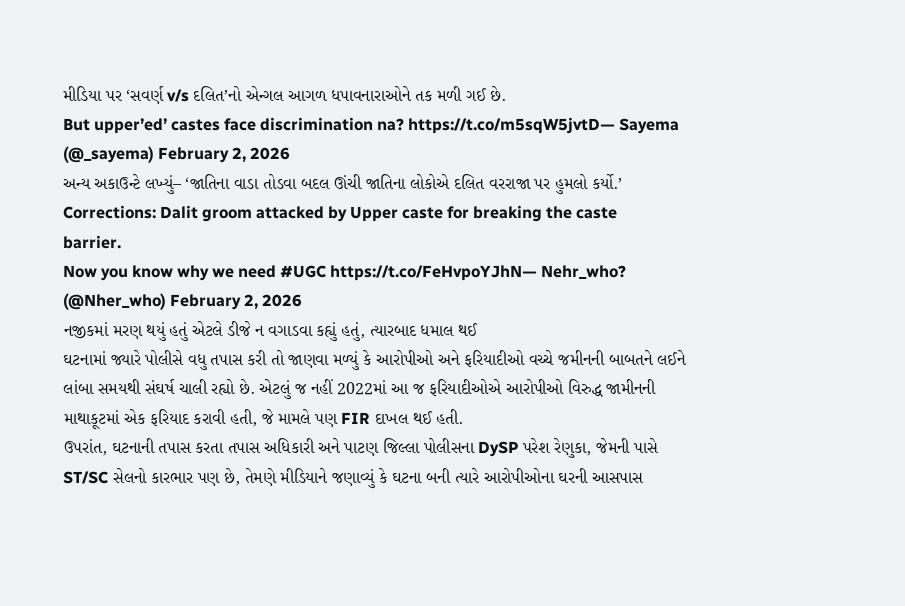મીડિયા પર ‘સવર્ણ v/s દલિત’નો એન્ગલ આગળ ધપાવનારાઓને તક મળી ગઈ છે.
But upper’ed’ castes face discrimination na? https://t.co/m5sqW5jvtD— Sayema (@_sayema) February 2, 2026
અન્ય અકાઉન્ટે લખ્યું– ‘જાતિના વાડા તોડવા બદલ ઊંચી જાતિના લોકોએ દલિત વરરાજા પર હુમલો કર્યો.’
Corrections: Dalit groom attacked by Upper caste for breaking the caste barrier.
Now you know why we need #UGC https://t.co/FeHvpoYJhN— Nehr_who? (@Nher_who) February 2, 2026
નજીકમાં મરણ થયું હતું એટલે ડીજે ન વગાડવા કહ્યું હતું, ત્યારબાદ ધમાલ થઈ
ઘટનામાં જ્યારે પોલીસે વધુ તપાસ કરી તો જાણવા મળ્યું કે આરોપીઓ અને ફરિયાદીઓ વચ્ચે જમીનની બાબતને લઈને લાંબા સમયથી સંઘર્ષ ચાલી રહ્યો છે. એટલું જ નહીં 2022માં આ જ ફરિયાદીઓએ આરોપીઓ વિરુદ્ધ જામીનની માથાકૂટમાં એક ફરિયાદ કરાવી હતી, જે મામલે પણ FIR દાખલ થઈ હતી.
ઉપરાંત, ઘટનાની તપાસ કરતા તપાસ અધિકારી અને પાટણ જિલ્લા પોલીસના DySP પરેશ રેણુકા, જેમની પાસે ST/SC સેલનો કારભાર પણ છે, તેમણે મીડિયાને જણાવ્યું કે ઘટના બની ત્યારે આરોપીઓના ઘરની આસપાસ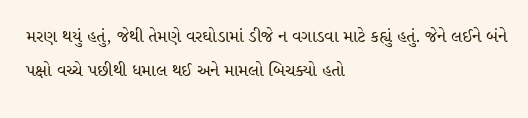મરણ થયું હતું, જેથી તેમણે વરઘોડામાં ડીજે ન વગાડવા માટે કહ્યું હતું. જેને લઈને બંને પક્ષો વચ્ચે પછીથી ધમાલ થઈ અને મામલો બિચક્યો હતો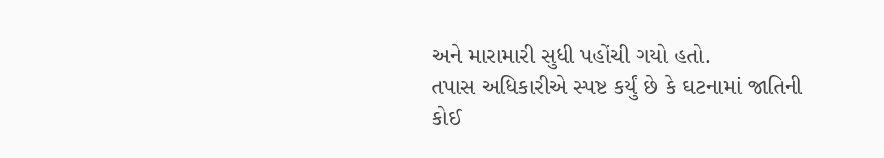અને મારામારી સુધી પહોંચી ગયો હતો.
તપાસ અધિકારીએ સ્પષ્ટ કર્યું છે કે ઘટનામાં જાતિની કોઈ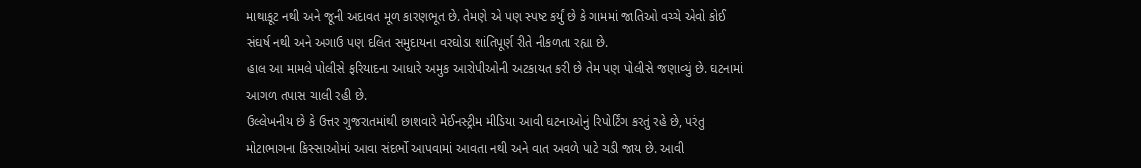માથાકૂટ નથી અને જૂની અદાવત મૂળ કારણભૂત છે. તેમણે એ પણ સ્પષ્ટ કર્યું છે કે ગામમાં જાતિઓ વચ્ચે એવો કોઈ સંઘર્ષ નથી અને અગાઉ પણ દલિત સમુદાયના વરઘોડા શાંતિપૂર્ણ રીતે નીકળતા રહ્યા છે.
હાલ આ મામલે પોલીસે ફરિયાદના આધારે અમુક આરોપીઓની અટકાયત કરી છે તેમ પણ પોલીસે જણાવ્યું છે. ઘટનામાં આગળ તપાસ ચાલી રહી છે.
ઉલ્લેખનીય છે કે ઉત્તર ગુજરાતમાંથી છાશવારે મેઈનસ્ટ્રીમ મીડિયા આવી ઘટનાઓનું રિપોર્ટિંગ કરતું રહે છે, પરંતુ મોટાભાગના કિસ્સાઓમાં આવા સંદર્ભો આપવામાં આવતા નથી અને વાત અવળે પાટે ચડી જાય છે. આવી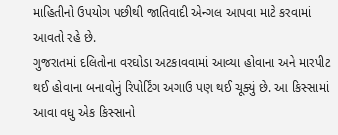માહિતીનો ઉપયોગ પછીથી જાતિવાદી એન્ગલ આપવા માટે કરવામાં આવતો રહે છે.
ગુજરાતમાં દલિતોના વરઘોડા અટકાવવામાં આવ્યા હોવાના અને મારપીટ થઈ હોવાના બનાવોનું રિપોર્ટિંગ અગાઉ પણ થઈ ચૂક્યું છે. આ કિસ્સામાં આવા વધુ એક કિસ્સાનો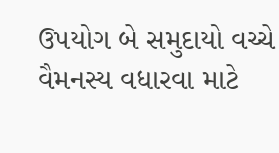ઉપયોગ બે સમુદાયો વચ્ચે વૈમનસ્ય વધારવા માટે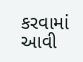કરવામાં આવી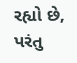રહ્યો છે, પરંતુ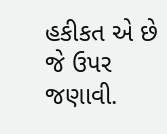હકીકત એ છે જે ઉપર જણાવી.